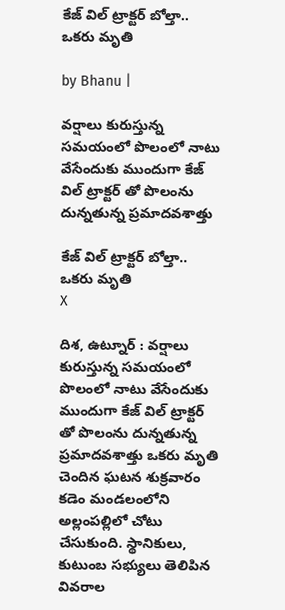కేజ్ విల్ ట్రాక్టర్ బోల్తా.. ఒకరు మృతి

by Bhanu |

వర్షాలు కురుస్తున్న సమయంలో పొలంలో నాటు వేసేందుకు ముందుగా కేజ్ విల్ ట్రాక్టర్ తో పొలంను దున్నతున్న ప్రమాదవశాత్తు

కేజ్ విల్ ట్రాక్టర్ బోల్తా.. ఒకరు మృతి
X

దిశ, ఉట్నూర్ : వర్షాలు కురుస్తున్న సమయంలో పొలంలో నాటు వేసేందుకు ముందుగా కేజ్ విల్ ట్రాక్టర్ తో పొలంను దున్నతున్న ప్రమాదవశాత్తు ఒకరు మృతి చెందిన ఘటన శుక్రవారం కడెం మండలంలోని అల్లంపల్లిలో చోటు చేసుకుంది. స్థానికులు, కుటుంబ సభ్యులు తెలిపిన వివరాల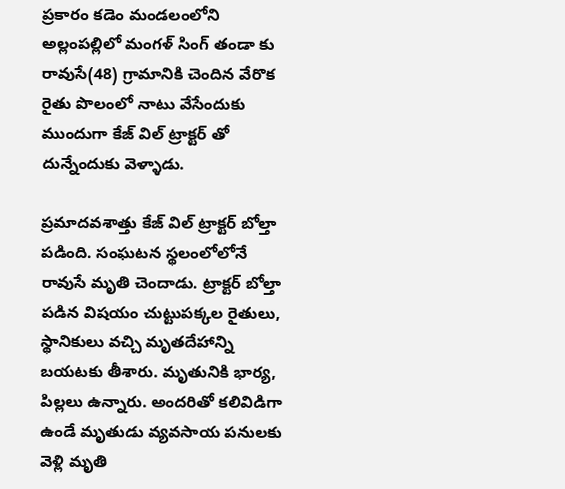ప్రకారం కడెం మండలంలోని అల్లంపల్లిలో మంగళ్ సింగ్ తండా కు రావుసే(48) గ్రామానికి చెందిన వేరొక రైతు పొలంలో నాటు వేసేందుకు ముందుగా కేజ్ విల్ ట్రాక్టర్ తో దున్నేందుకు వెళ్ళాడు.

ప్రమాదవశాత్తు కేజ్ విల్ ట్రాక్టర్ బోల్తా పడింది. సంఘటన స్థలంలోలోనే రావుసే మృతి చెందాడు. ట్రాక్టర్ బోల్తా పడిన విషయం చుట్టుపక్కల రైతులు, స్థానికులు వచ్చి మృతదేహాన్ని బయటకు తీశారు. మృతునికి భార్య, పిల్లలు ఉన్నారు. అందరితో కలివిడిగా ఉండే మృతుడు వ్యవసాయ పనులకు వెళ్లి మృతి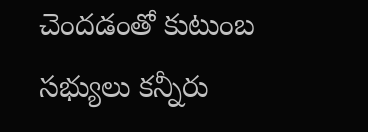చెందడంతో కుటుంబ సభ్యులు కన్నీరు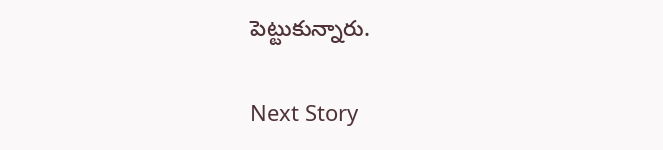పెట్టుకున్నారు.

Next Story